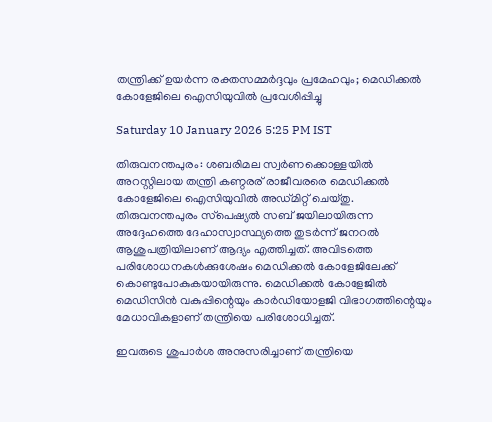തന്ത്രിക്ക് ഉയർന്ന രക്തസമ്മർദ്ദവും പ്രമേഹവും; മെഡിക്കൽ കോളേജിലെ ഐസിയുവിൽ പ്രവേശിപ്പിച്ചു

Saturday 10 January 2026 5:25 PM IST

തിരുവനന്തപുരം: ശബരിമല സ്വർണക്കൊള്ളയിൽ അറസ്റ്റിലായ തന്ത്രി കണ്ഠരര് രാജീവരരെ മെഡിക്കൽ കോളേജിലെ ഐസിയുവിൽ അഡ്മിറ്റ് ചെയ്തു. തിരുവനന്തപുരം സ്‌പെഷ്യൽ സബ് ജയിലായിരുന്ന അദ്ദേഹത്തെ ദേഹാസ്വാസ്ഥ്യത്തെ തുടർന്ന് ജനറൽ ആശുപത്രിയിലാണ് ആദ്യം എത്തിച്ചത്. അവിടത്തെ പരിശോധനകൾക്കുശേഷം മെഡിക്കൽ കോളേജിലേക്ക് കൊണ്ടുപോകുകയായിരുന്നു. മെഡിക്കൽ കോളേജിൽ മെഡിസിൻ വകുപ്പിന്റെയും കാർഡിയോളജി വിഭാഗത്തിന്റെയും മേധാവികളാണ് തന്ത്രിയെ പരിശോധിച്ചത്.

ഇവരുടെ ശുപാർശ അനുസരിച്ചാണ് തന്ത്രിയെ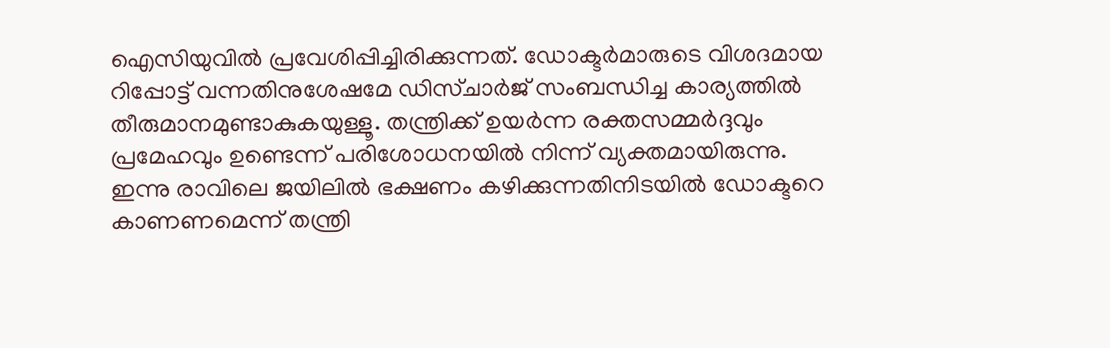ഐസിയുവിൽ പ്രവേശിപ്പിച്ചിരിക്കുന്നത്. ഡോക്ടർമാരുടെ വിശദമായ റിപ്പോ‌ട്ട് വന്നതിനുശേഷമേ ഡിസ്ചാർജ് സംബന്ധിച്ച കാര്യത്തിൽ തീരുമാനമുണ്ടാകുകയുള്ളൂ. തന്ത്രിക്ക് ഉയർന്ന രക്തസമ്മർദ്ദവും പ്രമേഹവും ഉണ്ടെന്ന് പരിശോധനയിൽ നിന്ന് വ്യക്തമായിരുന്നു. ഇന്നു രാവിലെ ജയിലിൽ ഭക്ഷണം കഴിക്കുന്നതിനിടയിൽ ഡോക്ടറെ കാണണമെന്ന് തന്ത്രി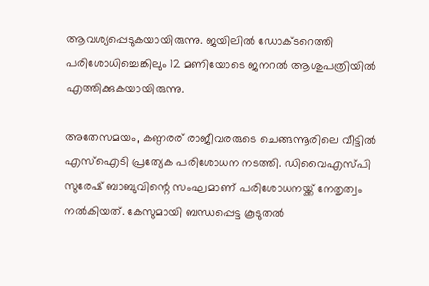ആവശ്യപ്പെടുകയായിരുന്നു. ജയിലിൽ ഡോക്ടറെത്തി പരിശോധിച്ചെങ്കിലും 12 മണിയോടെ ജനറൽ ആശുപത്രിയിൽ എത്തിക്കുകയായിരുന്നു.

അതേസമയം, കണ്ഠര‌ര് രാജീവരരുടെ ചെങ്ങന്നൂരിലെ വീട്ടിൽ എസ്‌ഐടി പ്രത്യേക പരിശോധന നടത്തി. ഡിവൈഎസ്പി സുരേഷ് ബാബുവിന്റെ സംഘമാണ് പരിശോധനയ്ക്ക് നേതൃത്വം നൽകിയത്. കേസുമായി ബന്ധപ്പെട്ട കൂടുതൽ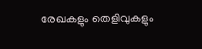രേഖകളും തെളിവുകളും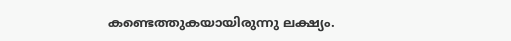കണ്ടെത്തുകയായിരുന്നു ലക്ഷ്യം.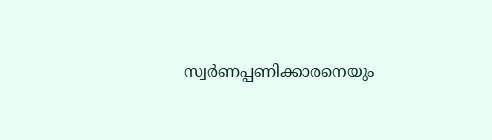സ്വർണപ്പണിക്കാരനെയും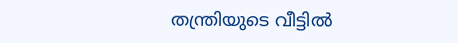തന്ത്രിയുടെ വീട്ടിൽ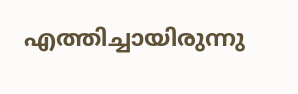എത്തിച്ചായിരുന്നു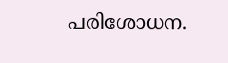പരിശോധന.